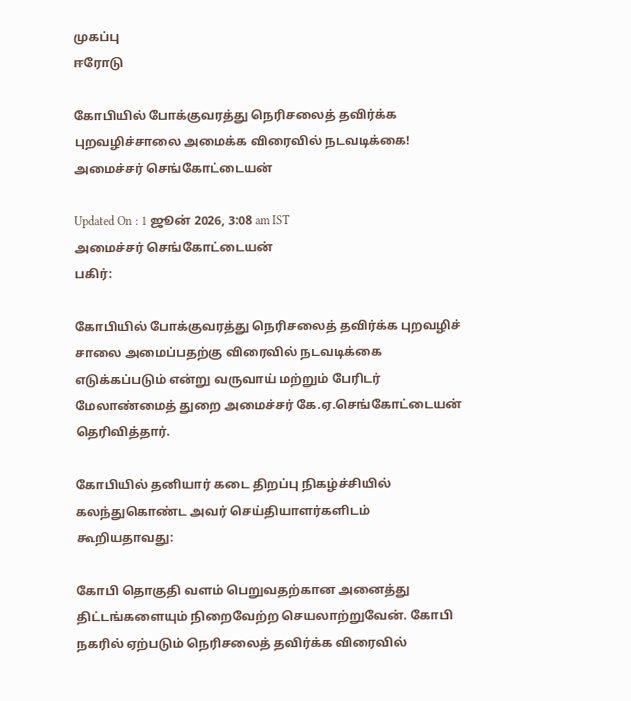முகப்பு
ஈரோடு

கோபியில் போக்குவரத்து நெரிசலைத் தவிர்க்க புறவழிச்சாலை அமைக்க விரைவில் நடவடிக்கை! அமைச்சர் செங்கோட்டையன்

Updated On : 1 ஜூன் 2026, 3:08 am IST
அமைச்சர் செங்கோட்டையன்
பகிர்:

கோபியில் போக்குவரத்து நெரிசலைத் தவிர்க்க புறவழிச் சாலை அமைப்பதற்கு விரைவில் நடவடிக்கை எடுக்கப்படும் என்று வருவாய் மற்றும் பேரிடர் மேலாண்மைத் துறை அமைச்சர் கே.ஏ.செங்கோட்டையன் தெரிவித்தார்.

கோபியில் தனியார் கடை திறப்பு நிகழ்ச்சியில் கலந்துகொண்ட அவர் செய்தியாளர்களிடம் கூறியதாவது:

கோபி தொகுதி வளம் பெறுவதற்கான அனைத்து திட்டங்களையும் நிறைவேற்ற செயலாற்றுவேன். கோபி நகரில் ஏற்படும் நெரிசலைத் தவிர்க்க விரைவில்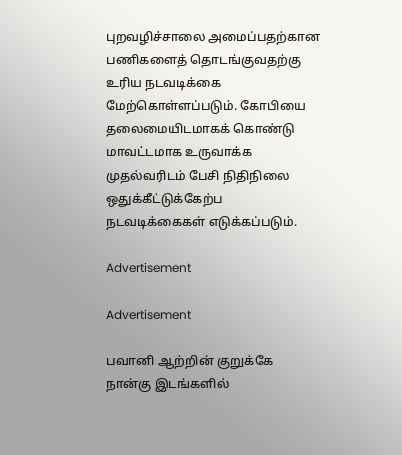புறவழிச்சாலை அமைப்பதற்கான பணிகளைத் தொடங்குவதற்கு உரிய நடவடிக்கை மேற்கொள்ளப்படும். கோபியை தலைமையிடமாகக் கொண்டு மாவட்டமாக உருவாக்க முதல்வரிடம் பேசி நிதிநிலை ஒதுக்கீட்டுக்கேற்ப நடவடிக்கைகள் எடுக்கப்படும்.

Advertisement

Advertisement

பவானி ஆற்றின் குறுக்கே நான்கு இடங்களில்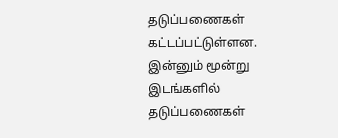தடுப்பணைகள் கட்டப்பட்டுள்ளன. இன்னும் மூன்று இடங்களில் தடுப்பணைகள்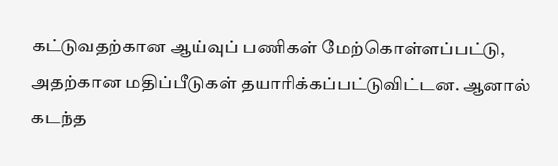கட்டுவதற்கான ஆய்வுப் பணிகள் மேற்கொள்ளப்பட்டு, அதற்கான மதிப்பீடுகள் தயாரிக்கப்பட்டுவிட்டன. ஆனால் கடந்த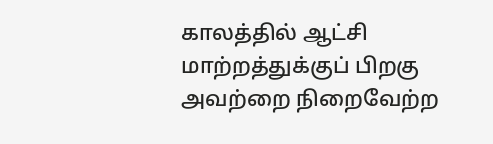காலத்தில் ஆட்சி மாற்றத்துக்குப் பிறகு அவற்றை நிறைவேற்ற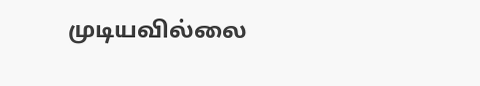முடியவில்லை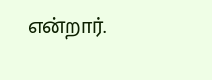என்றார்.